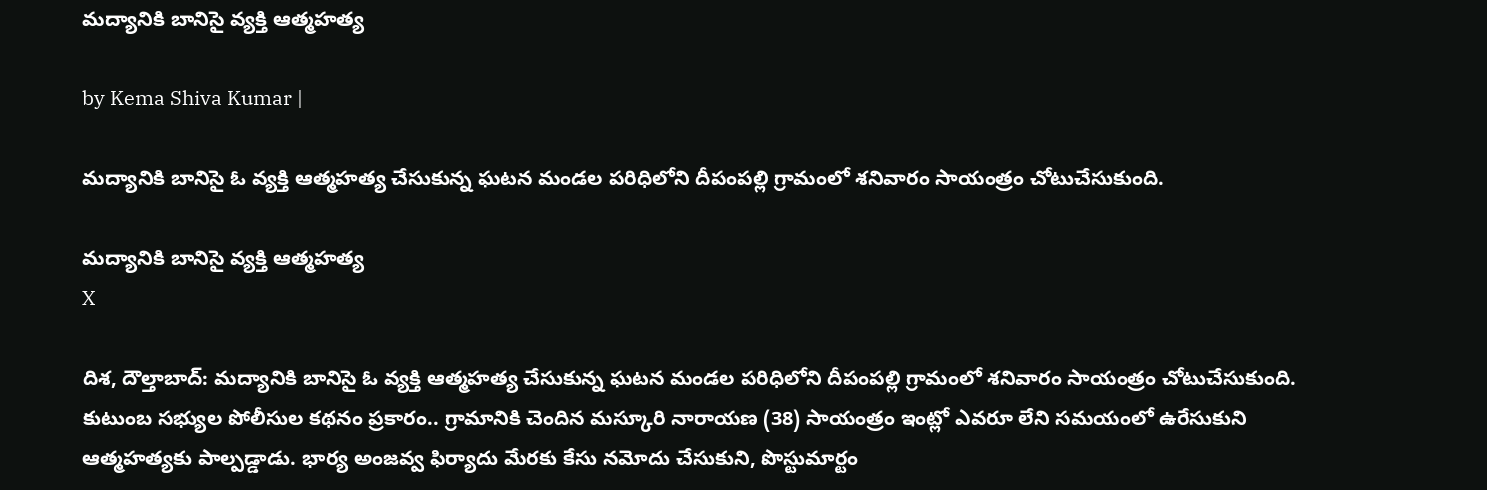మద్యానికి బానిసై వ్యక్తి ఆత్మహత్య

by Kema Shiva Kumar |

మద్యానికి బానిసై ఓ వ్యక్తి ఆత్మహత్య చేసుకున్న ఘటన మండల పరిధిలోని దీపంపల్లి గ్రామంలో శనివారం సాయంత్రం చోటుచేసుకుంది.

మద్యానికి బానిసై వ్యక్తి ఆత్మహత్య
X

దిశ, దౌల్తాబాద్: మద్యానికి బానిసై ఓ వ్యక్తి ఆత్మహత్య చేసుకున్న ఘటన మండల పరిధిలోని దీపంపల్లి గ్రామంలో శనివారం సాయంత్రం చోటుచేసుకుంది. కుటుంబ సభ్యుల పోలీసుల కథనం ప్రకారం.. గ్రామానికి చెందిన మస్కూరి నారాయణ (38) సాయంత్రం ఇంట్లో ఎవరూ లేని సమయంలో ఉరేసుకుని ఆత్మహత్యకు పాల్పడ్డాడు. భార్య అంజవ్వ ఫిర్యాదు మేరకు కేసు నమోదు చేసుకుని, పొస్టుమార్టం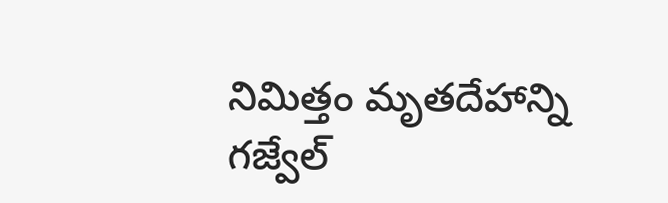నిమిత్తం మృతదేహాన్ని గజ్వేల్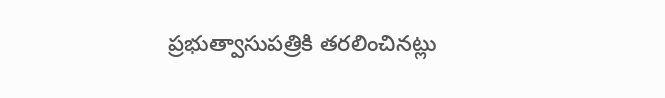ప్రభుత్వాసుపత్రికి తరలించినట్లు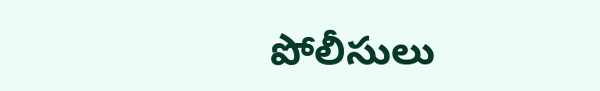పోలీసులు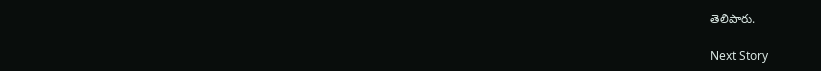తెలిపారు.

Next Story